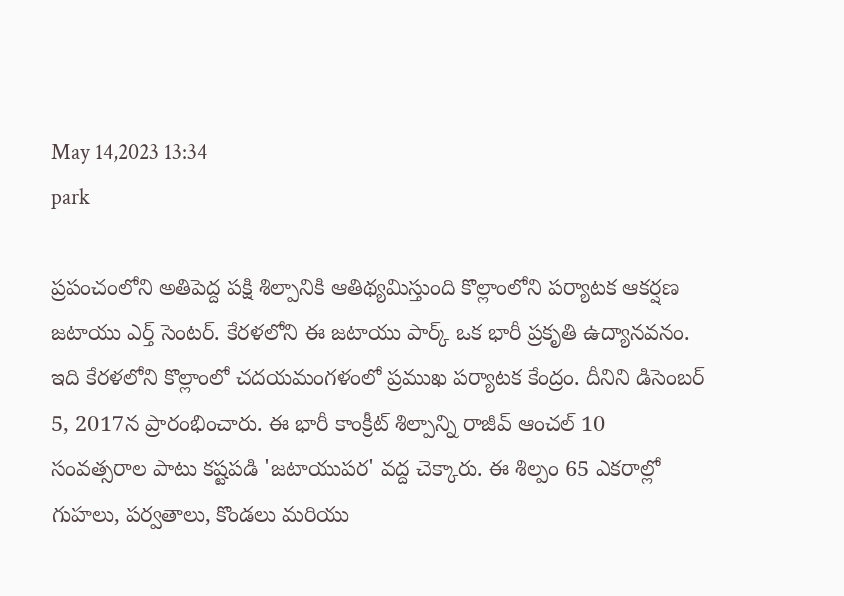May 14,2023 13:34
park

ప్రపంచంలోని అతిపెద్ద పక్షి శిల్పానికి ఆతిథ్యమిస్తుంది కొల్లాంలోని పర్యాటక ఆకర్షణ జటాయు ఎర్త్‌ సెంటర్‌. కేరళలోని ఈ జటాయు పార్క్‌ ఒక భారీ ప్రకృతి ఉద్యానవనం. ఇది కేరళలోని కొల్లాంలో చదయమంగళంలో ప్రముఖ పర్యాటక కేంద్రం. దీనిని డిసెంబర్‌ 5, 2017న ప్రారంభించారు. ఈ భారీ కాంక్రీట్‌ శిల్పాన్ని రాజీవ్‌ ఆంచల్‌ 10 సంవత్సరాల పాటు కష్టపడి 'జటాయుపర' వద్ద చెక్కారు. ఈ శిల్పం 65 ఎకరాల్లో గుహలు, పర్వతాలు, కొండలు మరియు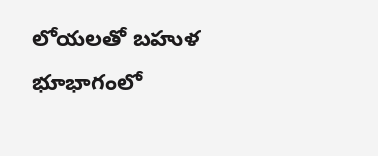లోయలతో బహుళ భూభాగంలో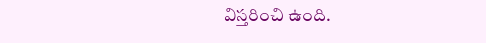విస్తరించి ఉంది.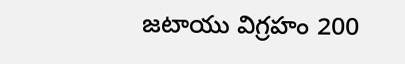జటాయు విగ్రహం 200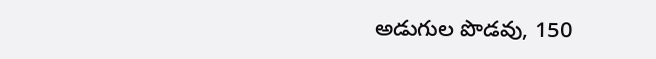అడుగుల పొడవు, 150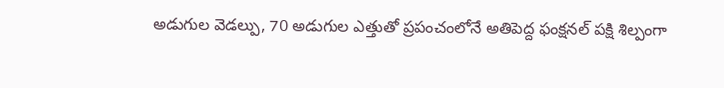అడుగుల వెడల్పు, 70 అడుగుల ఎత్తుతో ప్రపంచంలోనే అతిపెద్ద ఫంక్షనల్‌ పక్షి శిల్పంగా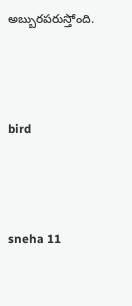అబ్బురపరుస్తోంది.



bird



sneha 11